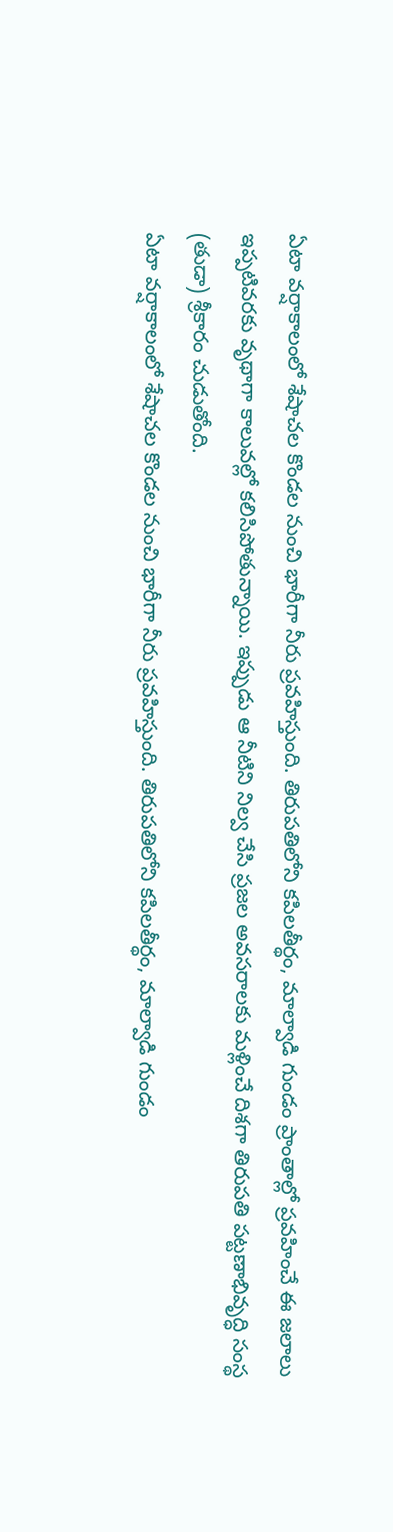ఏటా వర్షాకాలంలో శేషాచల కొండల నుంచి భారీగా నీరు ప్రవహిస్తుంది. తిరుపతిలోని కపిలతీర్థం, మాల్వాడి గుండం ప్రాంతాల్లో ప్రవహించే ఈ జలాలు ఇప్పటివరకు వృథాగా కాలువల్లో కలిసిపోతున్నాయి. ఇప్పుడు ఆ నీటిని నిల్వ చేసి ప్రజల అవసరాలకు మళ్లించే దిశగా తిరుపతి పట్టణాభివృద్ధి సంస్థ (తుడా) శ్రీకారం చుడుతోంది.
ఏటా వర్షాకాలంలో శేషాచల కొండల నుంచి భారీగా నీరు ప్రవహిస్తుంది. తిరుపతిలోని కపిలతీర్థం, మాల్వాడి గుండం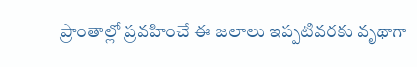ప్రాంతాల్లో ప్రవహించే ఈ జలాలు ఇప్పటివరకు వృథాగా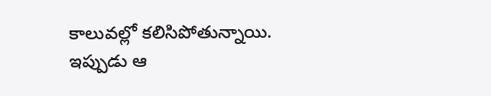కాలువల్లో కలిసిపోతున్నాయి. ఇప్పుడు ఆ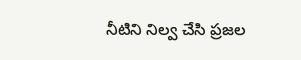నీటిని నిల్వ చేసి ప్రజల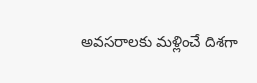అవసరాలకు మళ్లించే దిశగా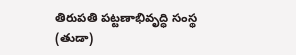తిరుపతి పట్టణాభివృద్ధి సంస్థ (తుడా)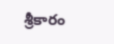శ్రీకారం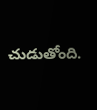చుడుతోంది.